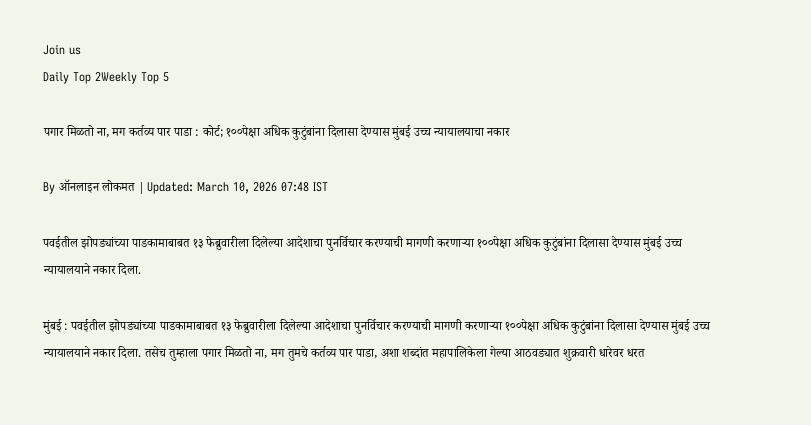Join us
Daily Top 2Weekly Top 5

पगार मिळतो ना, मग कर्तव्य पार पाडा : कोर्ट; १००पेक्षा अधिक कुटुंबांना दिलासा देण्यास मुंबई उच्च न्यायालयाचा नकार

By ऑनलाइन लोकमत | Updated: March 10, 2026 07:48 IST

पवईतील झोपड्यांच्या पाडकामाबाबत १३ फेब्रुवारीला दिलेल्या आदेशाचा पुनर्विचार करण्याची मागणी करणाऱ्या १००पेक्षा अधिक कुटुंबांना दिलासा देण्यास मुंबई उच्च न्यायालयाने नकार दिला.

मुंबई : पवईतील झोपड्यांच्या पाडकामाबाबत १३ फेब्रुवारीला दिलेल्या आदेशाचा पुनर्विचार करण्याची मागणी करणाऱ्या १००पेक्षा अधिक कुटुंबांना दिलासा देण्यास मुंबई उच्च न्यायालयाने नकार दिला. तसेच तुम्हाला पगार मिळतो ना, मग तुमचे कर्तव्य पार पाडा, अशा शब्दांत महापालिकेला गेल्या आठवड्यात शुक्रवारी धारेवर धरत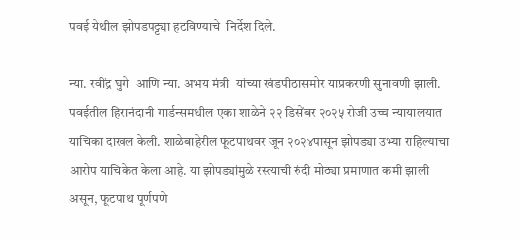पवई येथील झोपडपट्ट्या हटविण्याचे  निर्देश दिले.

न्या. रवींद्र घुगे  आणि न्या. अभय मंत्री  यांच्या खंडपीठासमोर याप्रकरणी सुनावणी झाली. पवईतील हिरानंदानी गार्डन्समधील एका शाळेने २२ डिसेंबर २०२५ रोजी उच्च न्यायालयात याचिका दाखल केली. शाळेबाहेरील फूटपाथवर जून २०२४पासून झोपड्या उभ्या राहिल्याचा आरोप याचिकेत केला आहे. या झोपड्यांमुळे रस्त्याची रुंदी मोठ्या प्रमाणात कमी झाली असून, फूटपाथ पूर्णपणे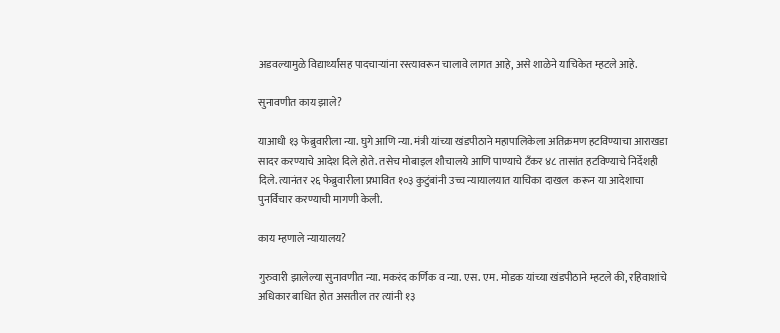अडवल्यामुळे विद्यार्थ्यांसह पादचाऱ्यांना रस्त्यावरून चालावे लागत आहे, असे शाळेने याचिकेत म्हटले आहे.

सुनावणीत काय झाले?

याआधी १३ फेब्रुवारीला न्या. घुगे आणि न्या. मंत्री यांच्या खंडपीठाने महापालिकेला अतिक्रमण हटविण्याचा आराखडा सादर करण्याचे आदेश दिले होते. तसेच मोबाइल शौचालये आणि पाण्याचे टँकर ४८ तासांत हटविण्याचे निर्देशही दिले. त्यानंतर २६ फेब्रुवारीला प्रभावित १०३ कुटुंबांनी उच्च न्यायालयात याचिका दाखल  करून या आदेशाचा पुनर्विचार करण्याची मागणी केली.

काय म्हणाले न्यायालय?

गुरुवारी झालेल्या सुनावणीत न्या. मकरंद कर्णिक व न्या. एस. एम. मोडक यांच्या खंडपीठाने म्हटले की, रहिवाशांचे अधिकार बाधित होत असतील तर त्यांनी १३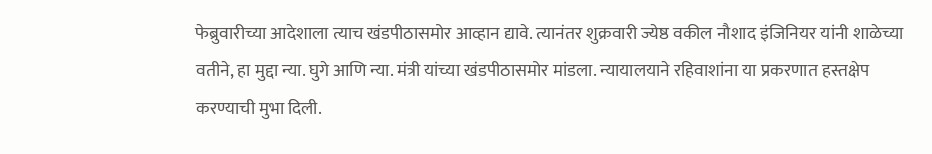फेब्रुवारीच्या आदेशाला त्याच खंडपीठासमोर आव्हान द्यावे. त्यानंतर शुक्रवारी ज्येष्ठ वकील नौशाद इंजिनियर यांनी शाळेच्या वतीने, हा मुद्दा न्या. घुगे आणि न्या. मंत्री यांच्या खंडपीठासमोर मांडला. न्यायालयाने रहिवाशांना या प्रकरणात हस्तक्षेप करण्याची मुभा दिली.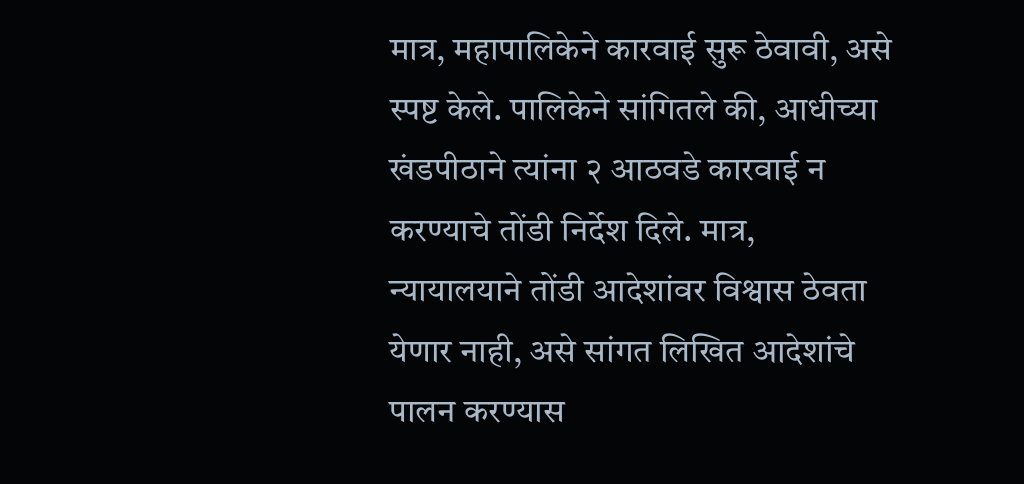मात्र, महापालिकेने कारवाई सुरू ठेवावी, असे स्पष्ट केले. पालिकेने सांगितले की, आधीच्या खंडपीठाने त्यांना २ आठवडे कारवाई न करण्याचे तोंडी निर्देश दिले. मात्र, न्यायालयाने तोंडी आदेशांवर विश्वास ठेवता येणार नाही, असे सांगत लिखित आदेशांचे पालन करण्यास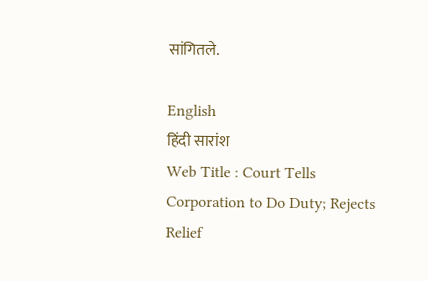सांगितले.

English
हिंदी सारांश
Web Title : Court Tells Corporation to Do Duty; Rejects Relief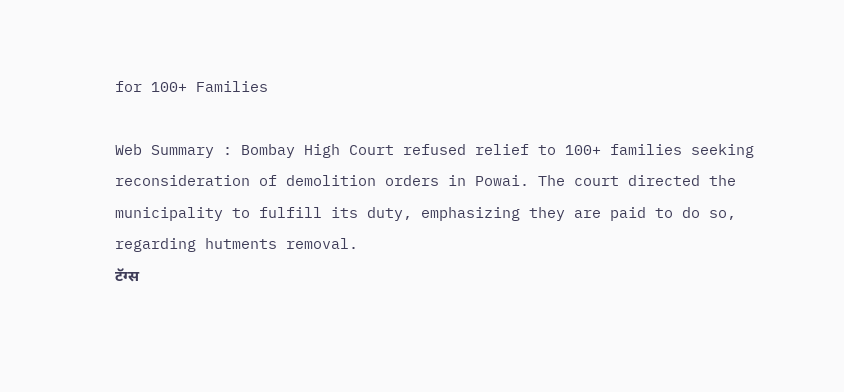for 100+ Families

Web Summary : Bombay High Court refused relief to 100+ families seeking reconsideration of demolition orders in Powai. The court directed the municipality to fulfill its duty, emphasizing they are paid to do so, regarding hutments removal.
टॅग्स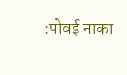:पोवई नाका